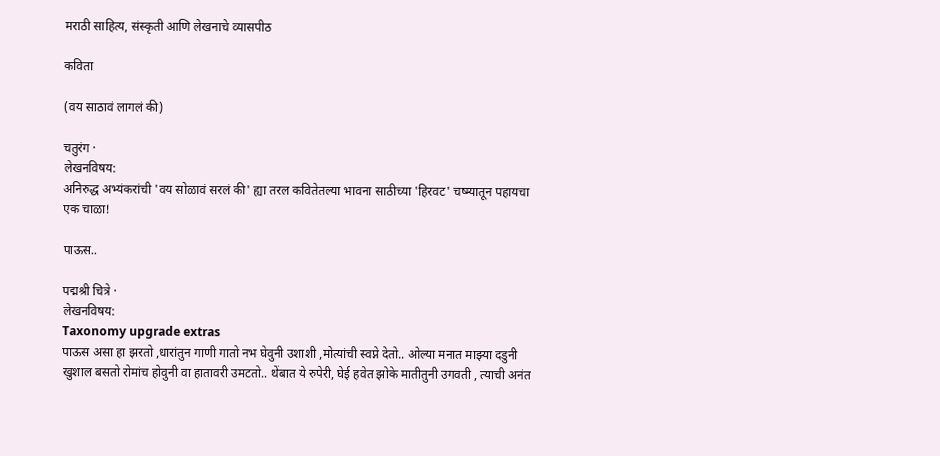मराठी साहित्य, संस्कृती आणि लेखनाचे व्यासपीठ

कविता

(वय साठावं लागलं की)

चतुरंग ·
लेखनविषय:
अनिरुद्ध अभ्यंकरांची 'वय सोळावं सरलं की' ह्या तरल कवितेतल्या भावना साठीच्या 'हिरवट' चष्म्यातून पहायचा एक चाळा!

पाऊस..

पद्मश्री चित्रे ·
लेखनविषय:
Taxonomy upgrade extras
पाऊस असा हा झरतो ,धारांतुन गाणी गातो नभ घेवुनी उशाशी ,मोत्यांची स्वप्ने देतो.. ओल्या मनात माझ्या दडुनी खुशाल बसतो रोमांच होवुनी वा हातावरी उमटतो.. थेंबात ये रुपेरी, घेई हवेत झोके मातीतुनी उगवती , त्याची अनंत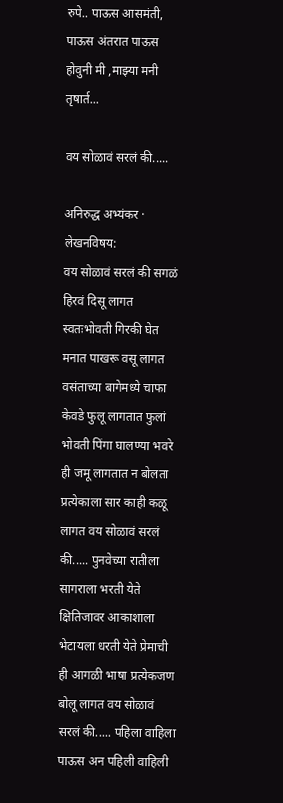रुपे.. पाऊस आसमंती, पाऊस अंतरात पाऊस होवुनी मी ,माझ्या मनी तृषार्त...

वय सोळावं सरलं की.....

अनिरुद्ध अभ्यंकर ·
लेखनविषय:
वय सोळावं सरलं की सगळं हिरवं दिसू लागत स्वतःभोवती गिरकी घेत मनात पाखरू वसू लागत वसंताच्या बागेमध्ये चाफा केवडे फुलू लागतात फुलां भोवती पिंगा घालण्या भवरे ही जमू लागतात न बोलता प्रत्येकाला सार काही कळू लागत वय सोळावं सरलं की..... पुनवेच्या रातीला सागराला भरती येते क्षितिजावर आकाशाला भेटायला धरती येते प्रेमाची ही आगळी भाषा प्रत्येकजण बोलू लागत वय सोळावं सरलं की..... पहिला वाहिला पाऊस अन पहिली वाहिली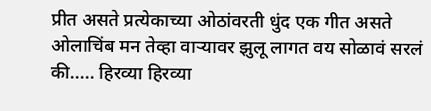प्रीत असते प्रत्येकाच्या ओठांवरती धुंद एक गीत असते ओलाचिंब मन तेव्हा वार्‍यावर झुलू लागत वय सोळावं सरलं की..... हिरव्या हिरव्या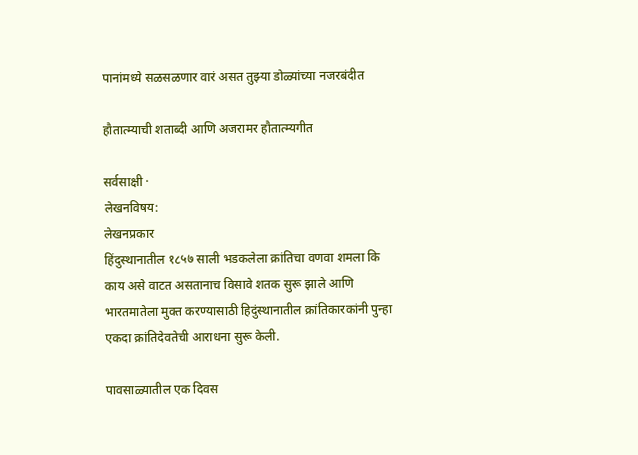पानांमध्ये सळसळणार वारं असत तुझ्या डोळ्यांच्या नजरबंदीत

हौतात्म्याची शताब्दी आणि अजरामर हौतात्म्यगीत

सर्वसाक्षी ·
लेखनविषय:
लेखनप्रकार
हिंदुस्थानातील १८५७ साली भडकलेला क्रांतिचा वणवा शमला कि काय असे वाटत असतानाच विसावे शतक सुरू झाले आणि भारतमातेला मुक्त करण्यासाठी हिदुंस्थानातील क्रांतिकारकांनी पुन्हा एकदा क्रांतिदेवतेची आराधना सुरू केली.

पावसाळ्यातील एक दिवस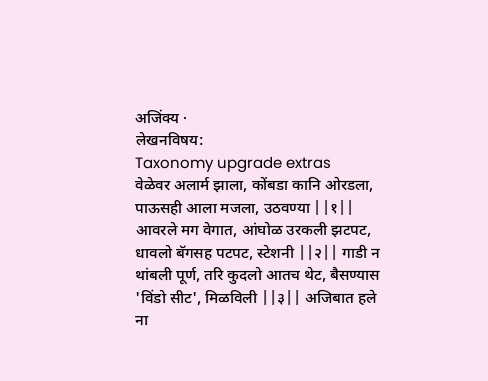अजिंक्य ·
लेखनविषय:
Taxonomy upgrade extras
वेळेवर अलार्म झाला, कोंबडा कानि ओरडला, पाऊसही आला मजला, उठवण्या ||१|| आवरले मग वेगात, आंघोळ उरकली झटपट, धावलो बॅगसह पटपट, स्टेशनी ||२|| गाडी न थांबली पूर्ण, तरि कुदलो आतच थेट, बैसण्यास 'विंडो सीट', मिळविली ||३|| अजिबात हले ना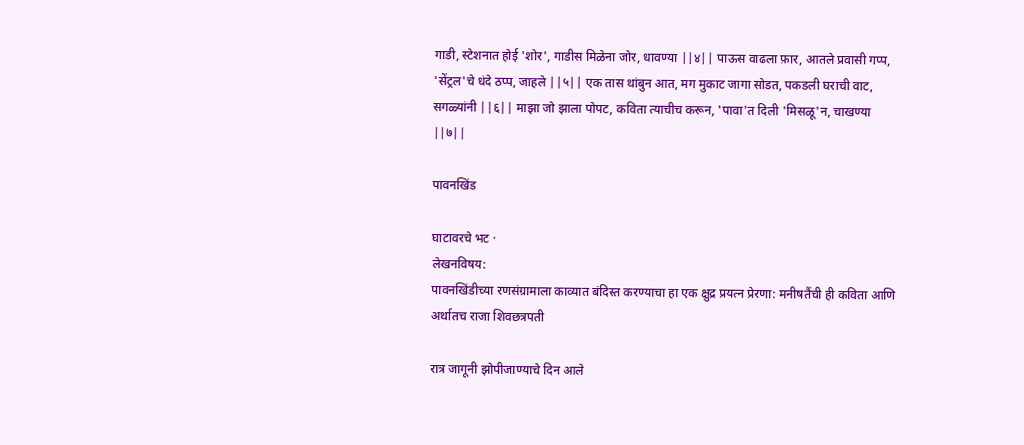गाडी, स्टेशनात होई 'शोर', गाडीस मिळेना जोर, धावण्या ||४|| पाऊस वाढला फ़ार, आतले प्रवासी गप्प, 'सेंट्रल'चे धंदे ठप्प, जाहले ||५|| एक तास थांबुन आत, मग मुकाट जागा सोडत, पकडली घराची वाट, सगळ्यांनी ||६|| माझा जो झाला पोपट, कविता त्याचीच करून, 'पावा'त दिली 'मिसळू'न, चाखण्या ||७||

पावनखिंड

घाटावरचे भट ·
लेखनविषय:
पावनखिंडीच्या रणसंग्रामाला काव्यात बंदिस्त करण्याचा हा एक क्षुद्र प्रयत्न प्रेरणा: मनीषतैंची ही कविता आणि अर्थातच राजा शिवछत्रपती

रात्र जागूनी झोपीजाण्याचे दिन आले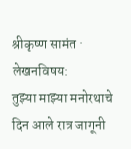श्रीकृष्ण सामंत ·
लेखनविषय:
तुझ्या माझ्या मनोरथाचे दिन आले रात्र जागूनी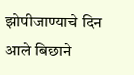झोपीजाण्याचे दिन आले बिछाने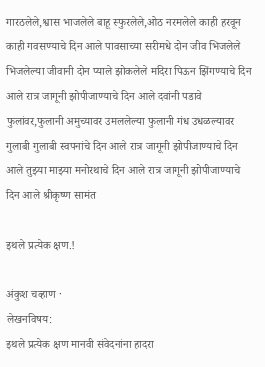गारठलेले,श्वास भाजलेले बाहू स्फुरलेले,ओठ नरमलेले काही हरवून काही गवसण्याचे दिन आले पावसाच्या सरीमधे दोन जीव भिजलेले भिजलेल्या जीवानी दोन प्याले झोकलेले मदिरा पिऊन झिंगण्याचे दिन आले रात्र जागूनी झोपीजाण्याचे दिन आले दवांनी पडावे फुलांवर,फुलानी अमुच्यावर उमललेल्या फुलानी गंध उधळल्यावर गुलाबी गुलाबी स्वपनांचे दिन आले रात्र जागूनी झोपीजाण्याचे दिन आले तुझ्या माझ्या मनोरथाचे दिन आले रात्र जागूनी झोपीजाण्याचे दिन आले श्रीकृष्ण सामंत

इथले प्रत्येक क्षण.!

अंकुश चव्हाण ·
लेखनविषय:
इथले प्रत्येक क्षण मानवी संवेदनांना हादरा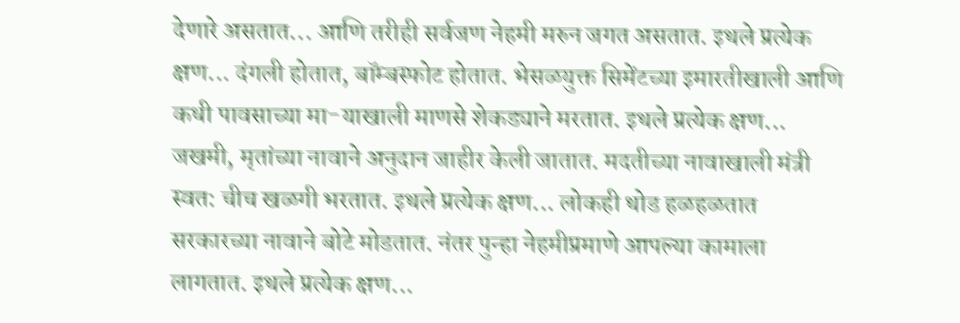देणारे असतात... आणि तरीही सर्वजण नेहमी मरुन जगत असतात. इथले प्रत्येक क्षण... दंगली होतात, बॉम्बस्फोट होतात. भेसळयुक्त सिमेंटच्या इमारतीखाली आणि कधी पावसाच्या मा-याखाली माणसे शेकड्याने मरतात. इथले प्रत्येक क्षण... जखमी, मृतांच्या नावाने अनुदान जाहीर केली जातात. मदतीच्या नावाखाली मंत्री स्वत: चीच खळगी भरतात. इथले प्रत्येक क्षण... लोकही थोड हळहळतात सरकारच्या नावाने बोटे मोडतात. नंतर पुन्हा नेहमीप्रमाणे आपल्या कामाला लागतात. इथले प्रत्येक क्षण...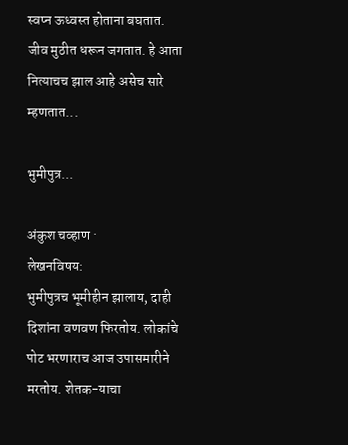स्वप्न ऊध्वस्त होताना बघतात. जीव मुठीत धरून जगतात. हे आता नित्याचच झाल आहे असेच सारे म्हणतात...

भुमीपुत्र...

अंकुश चव्हाण ·
लेखनविषय:
भुमीपुत्रच भूमीहीन झालाय, दाही दिशांना वणवण फिरतोय. लोकांचे पोट भरणाराच आज उपासमारीने मरतोय. शेतक-याचा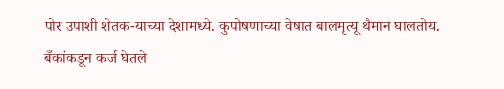पोर उपाशी शेतक-याच्या देशामध्ये. कुपोषणाच्या वेषात बालमृत्यू थैमान घालतोय. बँकांकडून कर्ज घेतले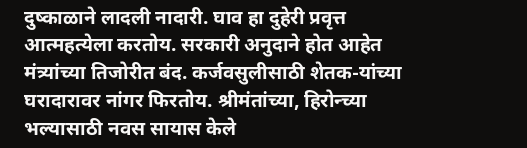दुष्काळाने लादली नादारी. घाव हा दुहेरी प्रवृत्त आत्महत्येला करतोय. सरकारी अनुदाने होत आहेत मंत्र्यांच्या तिजोरीत बंद. कर्जवसुलीसाठी शेतक-यांच्या घरादारावर नांगर फिरतोय. श्रीमंतांच्या, हिरोन्च्या भल्यासाठी नवस सायास केले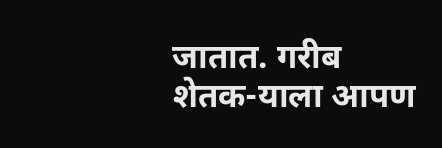जातात. गरीब शेतक-याला आपण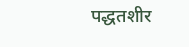पद्धतशीर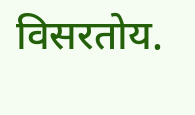विसरतोय.